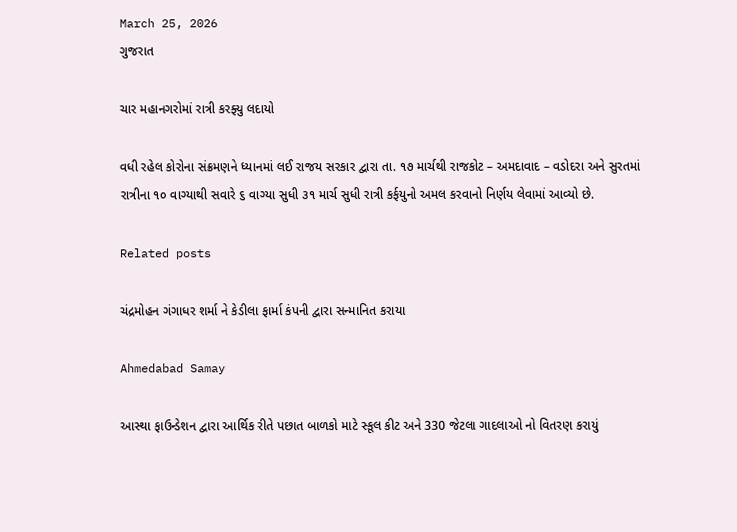March 25, 2026
ગુજરાત

ચાર મહાનગરોમાં રાત્રી કરફ્યુ લદાયો

વધી રહેલ કોરોના સંક્રમણને ધ્યાનમાં લઈ રાજય સરકાર દ્વારા તા. ૧૭ માર્ચથી રાજકોટ – અમદાવાદ – વડોદરા અને સુરતમાં રાત્રીના ૧૦ વાગ્યાથી સવારે ૬ વાગ્યા સુધી ૩૧ માર્ચ સુધી રાત્રી કર્ફયુનો અમલ કરવાનો નિર્ણય લેવામાં આવ્યો છે.

Related posts

ચંદ્રમોહન ગંગાધર શર્મા ને કેડીલા ફાર્મા કંપની દ્વારા સન્માનિત કરાયા

Ahmedabad Samay

આસ્થા ફાઉન્ડેશન દ્વારા આર્થિક રીતે પછાત બાળકો માટે સ્કૂલ કીટ અને 330 જેટલા ગાદલાઓ નો વિતરણ કરાયું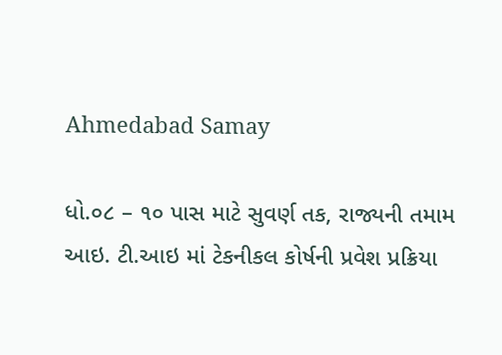Ahmedabad Samay

ધો.૦૮ – ૧૦ પાસ માટે સુવર્ણ તક, રાજ્યની તમામ આઇ. ટી.આઇ માં ટેકનીકલ કોર્ષની પ્રવેશ પ્રક્રિયા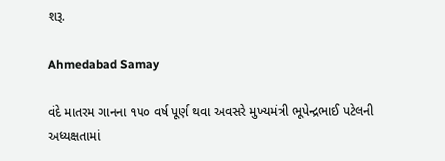શરૂ.

Ahmedabad Samay

વંદે માતરમ ગાનના ૧૫૦ વર્ષ પૂર્ણ થવા અવસરે મુખ્‍યમંત્રી ભૂપેન્‍દ્રભાઈ પટેલની અધ્‍યક્ષતામાં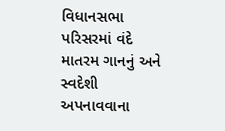વિધાનસભા પરિસરમાં વંદે માતરમ ગાનનું અને સ્‍વદેશી અપનાવવાના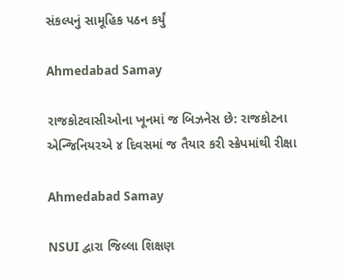સંકલ્‍પનું સામૂહિક પઠન કર્યું

Ahmedabad Samay

રાજકોટવાસીઓના ખૂનમાં જ બિઝનેસ છે: રાજકોટના એન્જિનિયરએ ૪ દિવસમાં જ તૈયાર કરી સ્ક્રેપમાંથી રીક્ષા

Ahmedabad Samay

NSUI દ્વારા જિલ્લા શિક્ષણ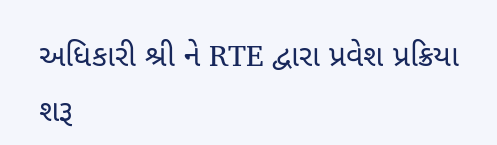અધિકારી શ્રી ને RTE દ્વારા પ્રવેશ પ્રક્રિયા શરૂ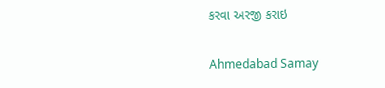કરવા અરજી કરાઇ

Ahmedabad Samay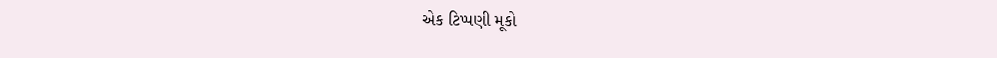એક ટિપ્પણી મૂકો